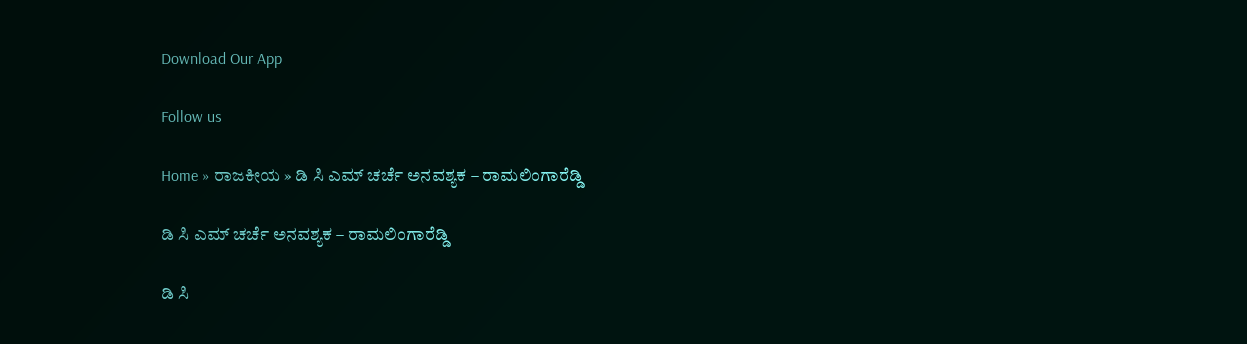Download Our App

Follow us

Home » ರಾಜಕೀಯ » ಡಿ ಸಿ ಎಮ್ ಚರ್ಚೆ ಅನವಶ್ಯಕ – ರಾಮಲಿಂಗಾರೆಡ್ಡಿ

ಡಿ ಸಿ ಎಮ್ ಚರ್ಚೆ ಅನವಶ್ಯಕ – ರಾಮಲಿಂಗಾರೆಡ್ಡಿ

ಡಿ ಸಿ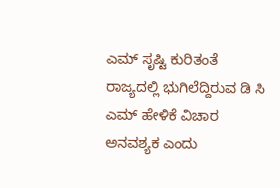ಎಮ್ ಸೃಷ್ಟಿ ಕುರಿತಂತೆ ರಾಜ್ಯದಲ್ಲಿ ಭುಗಿಲೆದ್ದಿರುವ ಡಿ ಸಿ ಎಮ್ ಹೇಳಿಕೆ ವಿಚಾರ ಅನವಶ್ಯಕ ಎಂದು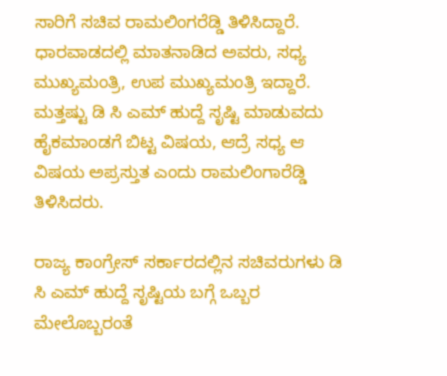ಸಾರಿಗೆ ಸಚಿವ ರಾಮಲಿಂಗರೆಡ್ಡಿ ತಿಳಿಸಿದ್ದಾರೆ. ಧಾರವಾಡದಲ್ಲಿ ಮಾತನಾಡಿದ ಅವರು, ಸಧ್ಯ ಮುಖ್ಯಮಂತ್ರಿ, ಉಪ ಮುಖ್ಯಮಂತ್ರಿ ಇದ್ದಾರೆ. ಮತ್ತಷ್ಟು ಡಿ ಸಿ ಎಮ್ ಹುದ್ದೆ ಸೃಷ್ಟಿ ಮಾಡುವದು ಹೈಕಮಾಂಡಗೆ ಬಿಟ್ಟ ವಿಷಯ, ಆದ್ರೆ ಸಧ್ಯ ಆ ವಿಷಯ ಅಪ್ರಸ್ತುತ ಎಂದು ರಾಮಲಿಂಗಾರೆಡ್ಡಿ ತಿಳಿಸಿದರು.

ರಾಜ್ಯ ಕಾಂಗ್ರೇಸ್ ಸರ್ಕಾರದಲ್ಲಿನ ಸಚಿವರುಗಳು ಡಿ ಸಿ ಎಮ್ ಹುದ್ದೆ ಸೃಷ್ಟಿಯ ಬಗ್ಗೆ ಒಬ್ಬರ ಮೇಲೊಬ್ಬರಂತೆ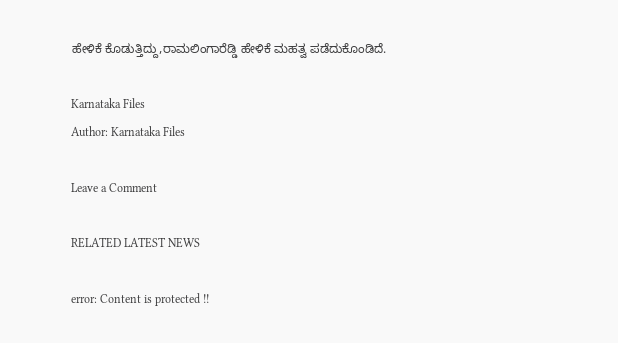ಹೇಳಿಕೆ ಕೊಡುತ್ತಿದ್ದು,ರಾಮಲಿಂಗಾರೆಡ್ಡಿ ಹೇಳಿಕೆ ಮಹತ್ವ ಪಡೆದುಕೊಂಡಿದೆ.

Karnataka Files
Author: Karnataka Files

Leave a Comment

RELATED LATEST NEWS

error: Content is protected !!